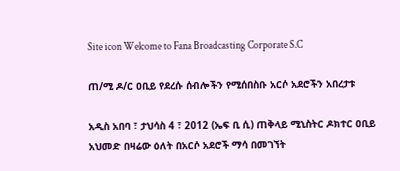Site icon Welcome to Fana Broadcasting Corporate S.C

ጠ/ሚ ዶ/ር ዐቢይ የደረሱ ሰብሎችን የሚሰበስቡ አርሶ አደሮችን አበረታቱ

አዲስ አበባ ፣ ታህሳስ 4 ፣ 2012 (ኤፍ ቢ ሲ) ጠቅላይ ሚኒስትር ዶክተር ዐቢይ አህመድ በዛሬው ዕለት በአርሶ አደሮች ማሳ በመገኘት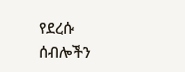የደረሱ ሰብሎችን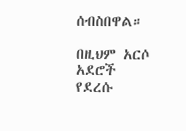ሰብስበዋል።

በዚህም አርሶ አደሮች የደረሱ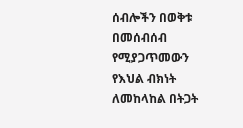ሰብሎችን በወቅቱ በመሰብሰብ የሚያጋጥመውን የእህል ብክነት ለመከላከል በትጋት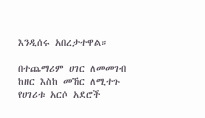እንዲሰሩ አበረታተዋል።

በተጨማሪም ሀገር ለመመገብ ከዘር እስከ መኸር ለሚተጉ የሀገሪቱ አርሶ አደሮች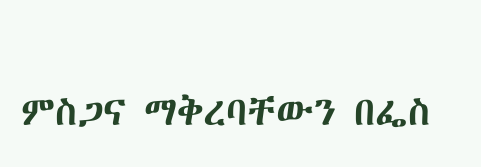ምስጋና ማቅረባቸውን በፌስ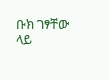ቡክ ገፃቸው ላይ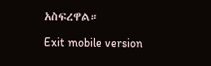አስፍረዋል።

Exit mobile version